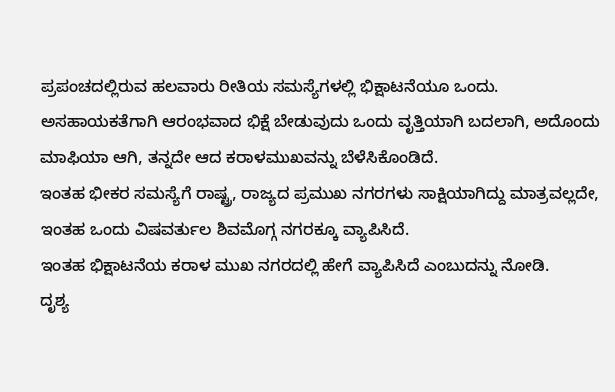ಪ್ರಪಂಚದಲ್ಲಿರುವ ಹಲವಾರು ರೀತಿಯ ಸಮಸ್ಯೆಗಳಲ್ಲಿ ಭಿಕ್ಷಾಟನೆಯೂ ಒಂದು. ಅಸಹಾಯಕತೆಗಾಗಿ ಆರಂಭವಾದ ಭಿಕ್ಷೆ ಬೇಡುವುದು ಒಂದು ವೃತ್ತಿಯಾಗಿ ಬದಲಾಗಿ, ಅದೊಂದು ಮಾಫಿಯಾ ಆಗಿ, ತನ್ನದೇ ಆದ ಕರಾಳಮುಖವನ್ನು ಬೆಳೆಸಿಕೊಂಡಿದೆ.
ಇಂತಹ ಭೀಕರ ಸಮಸ್ಯೆಗೆ ರಾಷ್ಟ್ರ, ರಾಜ್ಯದ ಪ್ರಮುಖ ನಗರಗಳು ಸಾಕ್ಷಿಯಾಗಿದ್ದು ಮಾತ್ರವಲ್ಲದೇ, ಇಂತಹ ಒಂದು ವಿಷವರ್ತುಲ ಶಿವಮೊಗ್ಗ ನಗರಕ್ಕೂ ವ್ಯಾಪಿಸಿದೆ.
ಇಂತಹ ಭಿಕ್ಷಾಟನೆಯ ಕರಾಳ ಮುಖ ನಗರದಲ್ಲಿ ಹೇಗೆ ವ್ಯಾಪಿಸಿದೆ ಎಂಬುದನ್ನು ನೋಡಿ.
ದೃಶ್ಯ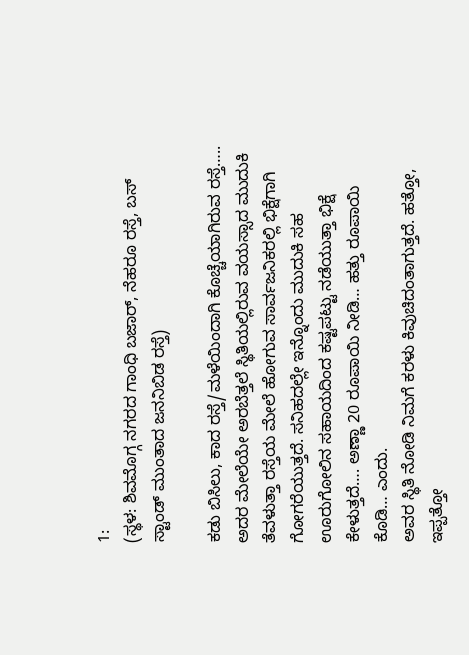1:
(ಸ್ಥಳ: ಶಿವಮೊಗ್ಗ ನಗರದ ಗಾಂಧಿ ಬಜಾರ್, ನೆಹರೂ ರಸ್ತೆ, ಬಸ್ ಸ್ಟಾಂಡ್ ಮುಂತಾದ ಜನನಿಬಿಡ ರಸ್ತೆ)

ಕಡು ಬಿಸಿಲು, ಕಾದ ರಸ್ತೆ/ಮಳೆಯಿಂದಾಗಿ ಕೊಚ್ಚೆಯಾಗಿರುವ ರಸ್ತೆ….. ಅದರ ಮೇಲೆಯೇ ಅರಬೆತ್ತಲೆ ಸ್ಥಿತಿಯಲ್ಲಿರುವ ವಯಸ್ಸಾದ ಮುದುಕಿ ತೆವಳುತ್ತಾ ರಸ್ತೆಯ ಮೇಲೆ ಹೋಗುವ ಸಾರ್ವಜನಿಕರಲ್ಲಿ ಭಿಕ್ಷೆಗಾಗಿ ಗೋಗರೆಯುತ್ತದೆ. ಸನಿಹದಲ್ಲೇ ಇನ್ನೊಂದು ಮುದುಕಿ ಸಹ ಊರುಗೋಲಿನ ಸಹಾಯದಿಂದ ಕಷ್ಟಪಟ್ಟು ನಡೆಯುತ್ತಾ ಭಿಕ್ಷೆ ಕೇಳುತ್ತದೆ…. ಅಣ್ಣಾ 20 ರೂಪಾಯಿ ನೀಡಿ… ಹತ್ತು ರೂಪಾಯಿ ಕೊಡಿ… ಎಂದು.
ಅವರ ಸ್ಥಿತಿ ನೋಡಿ ನಿಮಗೆ ಕರಳು ಕಿವುಚಿದಂತಾಗುತ್ತದೆ. ಹತ್ತೋ, ಇಪ್ಪತ್ತೋ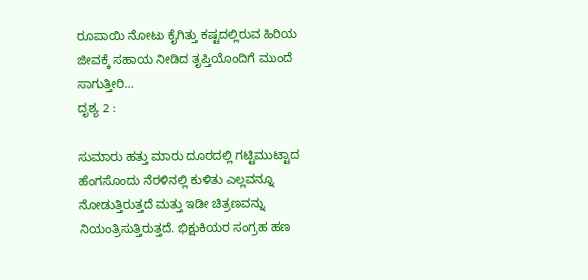ರೂಪಾಯಿ ನೋಟು ಕೈಗಿತ್ತು ಕಷ್ಟದಲ್ಲಿರುವ ಹಿರಿಯ ಜೀವಕ್ಕೆ ಸಹಾಯ ನೀಡಿದ ತೃಪ್ತಿಯೊಂದಿಗೆ ಮುಂದೆ ಸಾಗುತ್ತೀರಿ…
ದೃಶ್ಯ 2 :

ಸುಮಾರು ಹತ್ತು ಮಾರು ದೂರದಲ್ಲಿ ಗಟ್ಟಿಮುಟ್ಟಾದ ಹೆಂಗಸೊಂದು ನೆರಳಿನಲ್ಲಿ ಕುಳಿತು ಎಲ್ಲವನ್ನೂ ನೋಡುತ್ತಿರುತ್ತದೆ ಮತ್ತು ಇಡೀ ಚಿತ್ರಣವನ್ನು ನಿಯಂತ್ರಿಸುತ್ತಿರುತ್ತದೆ. ಭಿಕ್ಷುಕಿಯರ ಸಂಗ್ರಹ ಹಣ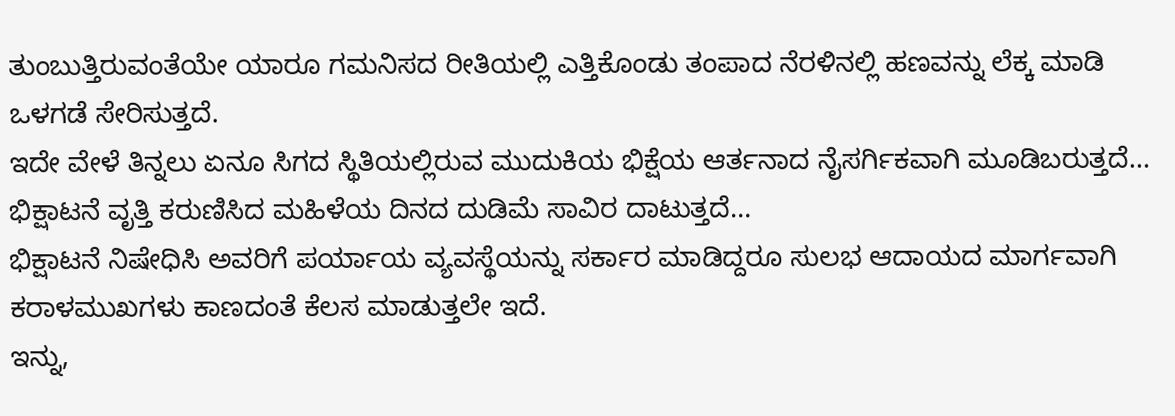ತುಂಬುತ್ತಿರುವಂತೆಯೇ ಯಾರೂ ಗಮನಿಸದ ರೀತಿಯಲ್ಲಿ ಎತ್ತಿಕೊಂಡು ತಂಪಾದ ನೆರಳಿನಲ್ಲಿ ಹಣವನ್ನು ಲೆಕ್ಕ ಮಾಡಿ ಒಳಗಡೆ ಸೇರಿಸುತ್ತದೆ.
ಇದೇ ವೇಳೆ ತಿನ್ನಲು ಏನೂ ಸಿಗದ ಸ್ಥಿತಿಯಲ್ಲಿರುವ ಮುದುಕಿಯ ಭಿಕ್ಷೆಯ ಆರ್ತನಾದ ನೈಸರ್ಗಿಕವಾಗಿ ಮೂಡಿಬರುತ್ತದೆ… ಭಿಕ್ಷಾಟನೆ ವೃತ್ತಿ ಕರುಣಿಸಿದ ಮಹಿಳೆಯ ದಿನದ ದುಡಿಮೆ ಸಾವಿರ ದಾಟುತ್ತದೆ…
ಭಿಕ್ಷಾಟನೆ ನಿಷೇಧಿಸಿ ಅವರಿಗೆ ಪರ್ಯಾಯ ವ್ಯವಸ್ಥೆಯನ್ನು ಸರ್ಕಾರ ಮಾಡಿದ್ದರೂ ಸುಲಭ ಆದಾಯದ ಮಾರ್ಗವಾಗಿ ಕರಾಳಮುಖಗಳು ಕಾಣದಂತೆ ಕೆಲಸ ಮಾಡುತ್ತಲೇ ಇದೆ.
ಇನ್ನು,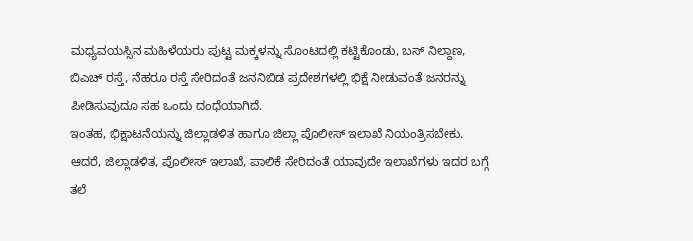ಮಧ್ಯವಯಸ್ಸಿನ ಮಹಿಳೆಯರು ಪುಟ್ಟ ಮಕ್ಕಳನ್ನು ಸೊಂಟದಲ್ಲಿ ಕಟ್ಟಿಕೊಂಡು, ಬಸ್ ನಿಲ್ದಾಣ, ಬಿಎಚ್ ರಸ್ತೆ, ನೆಹರೂ ರಸ್ತೆ ಸೇರಿದಂತೆ ಜನನಿಬಿಡ ಪ್ರದೇಶಗಳಲ್ಲಿ ಭಿಕ್ಷೆ ನೀಡುವಂತೆ ಜನರನ್ನು ಪೀಡಿಸುವುದೂ ಸಹ ಒಂದು ದಂಧೆಯಾಗಿದೆ.
ಇಂತಹ, ಭಿಕ್ಷಾಟನೆಯನ್ನು ಜಿಲ್ಲಾಡಳಿತ ಹಾಗೂ ಜಿಲ್ಲಾ ಪೊಲೀಸ್ ಇಲಾಖೆ ನಿಯಂತ್ರಿಸಬೇಕು. ಆದರೆ, ಜಿಲ್ಲಾಡಳಿತ, ಪೊಲೀಸ್ ಇಲಾಖೆ, ಪಾಲಿಕೆ ಸೇರಿದಂತೆ ಯಾವುದೇ ಇಲಾಖೆಗಳು ಇದರ ಬಗ್ಗೆ ತಲೆ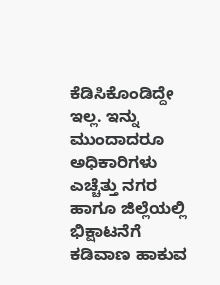ಕೆಡಿಸಿಕೊಂಡಿದ್ದೇ ಇಲ್ಲ. ಇನ್ನು ಮುಂದಾದರೂ ಅಧಿಕಾರಿಗಳು ಎಚ್ಚೆತ್ತು ನಗರ ಹಾಗೂ ಜಿಲ್ಲೆಯಲ್ಲಿ ಭಿಕ್ಷಾಟನೆಗೆ ಕಡಿವಾಣ ಹಾಕುವ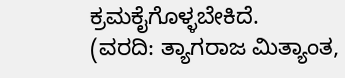ಕ್ರಮಕೈಗೊಳ್ಳಬೇಕಿದೆ.
(ವರದಿ: ತ್ಯಾಗರಾಜ ಮಿತ್ಯಾಂತ,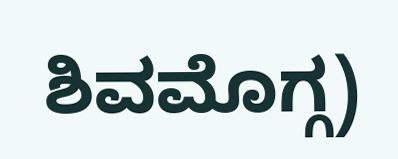ಶಿವಮೊಗ್ಗ)